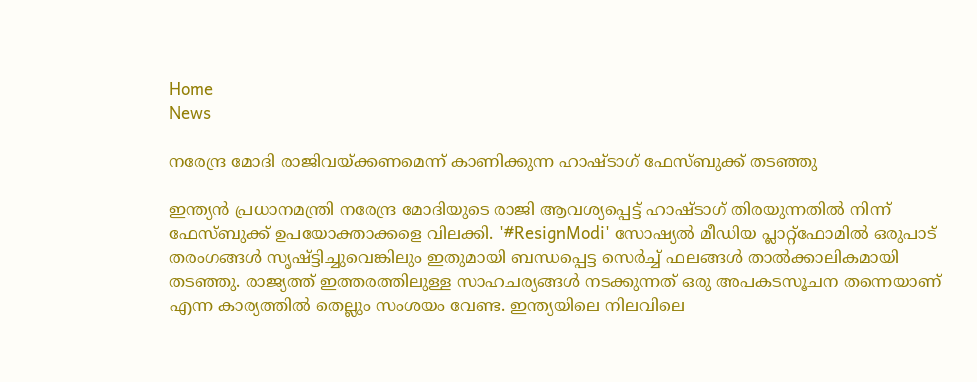Home
News

നരേന്ദ്ര മോദി രാജിവയ്ക്കണമെന്ന് കാണിക്കുന്ന ഹാഷ്‌ടാഗ് ഫേസ്ബുക്ക് തടഞ്ഞു

ഇന്ത്യൻ പ്രധാനമന്ത്രി നരേന്ദ്ര മോദിയുടെ രാജി ആവശ്യപ്പെട്ട് ഹാഷ്‌ടാഗ് തിരയുന്നതിൽ നിന്ന് ഫേസ്ബുക്ക് ഉപയോക്താക്കളെ വിലക്കി. '#ResignModi' സോഷ്യൽ മീഡിയ പ്ലാറ്റ്‌ഫോമിൽ ഒരുപാട് തരംഗങ്ങൾ സൃഷ്ട്ടിച്ചുവെങ്കിലും ഇതുമായി ബന്ധപ്പെട്ട സെർച്ച് ഫലങ്ങൾ താൽക്കാലികമായി തടഞ്ഞു. രാജ്യത്ത് ഇത്തരത്തിലുള്ള സാഹചര്യങ്ങൾ നടക്കുന്നത് ഒരു അപകടസൂചന തന്നെയാണ് എന്ന കാര്യത്തിൽ തെല്ലും സംശയം വേണ്ട. ഇന്ത്യയിലെ നിലവിലെ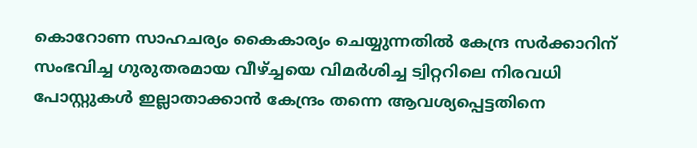കൊറോണ സാഹചര്യം കൈകാര്യം ചെയ്യുന്നതിൽ കേന്ദ്ര സർക്കാറിന് സംഭവിച്ച ഗുരുതരമായ വീഴ്ച്ചയെ വിമർശിച്ച ട്വിറ്ററിലെ നിരവധി പോസ്റ്റുകൾ ഇല്ലാതാക്കാൻ കേന്ദ്രം തന്നെ ആവശ്യപ്പെട്ടതിനെ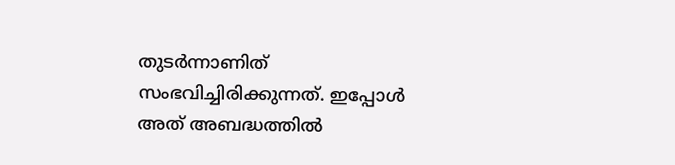തുടർന്നാണിത് സംഭവിച്ചിരിക്കുന്നത്. ഇപ്പോൾ അത് അബദ്ധത്തിൽ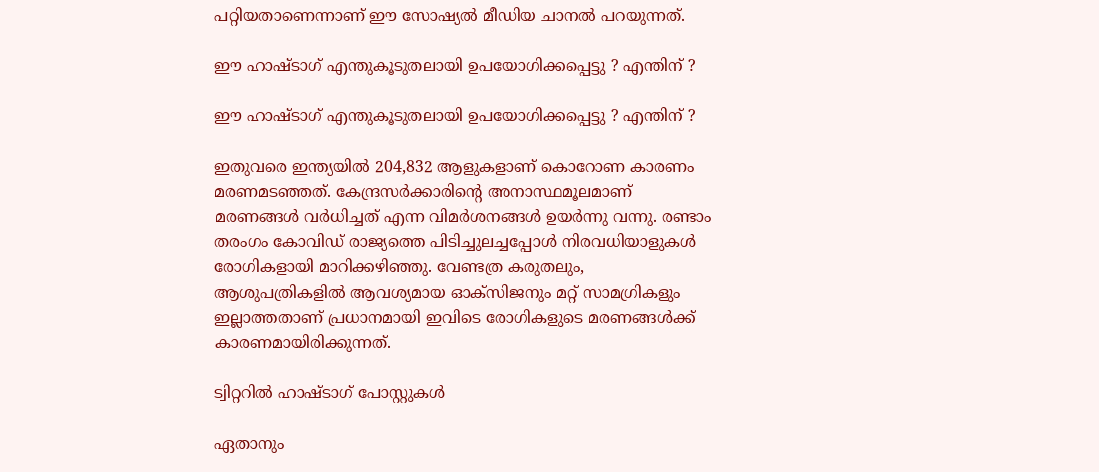പറ്റിയതാണെന്നാണ് ഈ സോഷ്യൽ മീഡിയ ചാനൽ പറയുന്നത്.

ഈ ഹാഷ്ടാഗ് എന്തുകൂടുതലായി ഉപയോഗിക്കപ്പെട്ടു ? എന്തിന് ?

ഈ ഹാഷ്ടാഗ് എന്തുകൂടുതലായി ഉപയോഗിക്കപ്പെട്ടു ? എന്തിന് ?

ഇതുവരെ ഇന്ത്യയിൽ 204,832 ആളുകളാണ് കൊറോണ കാരണം മരണമടഞ്ഞത്. കേന്ദ്രസർക്കാരിന്റെ അനാസ്ഥമൂലമാണ് മരണങ്ങൾ വർധിച്ചത് എന്ന വിമർശനങ്ങൾ ഉയർന്നു വന്നു. രണ്ടാം തരംഗം കോവിഡ് രാജ്യത്തെ പിടിച്ചുലച്ചപ്പോൾ നിരവധിയാളുകൾ രോഗികളായി മാറിക്കഴിഞ്ഞു. വേണ്ടത്ര കരുതലും, ആശുപത്രികളിൽ ആവശ്യമായ ഓക്‌സിജനും മറ്റ് സാമഗ്രികളും ഇല്ലാത്തതാണ് പ്രധാനമായി ഇവിടെ രോഗികളുടെ മരണങ്ങൾക്ക് കാരണമായിരിക്കുന്നത്.

ട്വിറ്ററിൽ ഹാഷ്‌ടാഗ് പോസ്റ്റുകൾ

ഏതാനും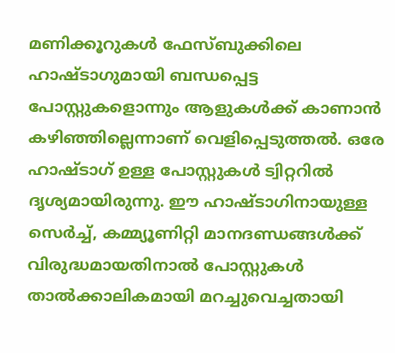മണിക്കൂറുകൾ ഫേസ്ബുക്കിലെ ഹാഷ്‌ടാഗുമായി ബന്ധപ്പെട്ട പോസ്റ്റുകളൊന്നും ആളുകൾക്ക് കാണാൻ കഴിഞ്ഞില്ലെന്നാണ് വെളിപ്പെടുത്തൽ. ഒരേ ഹാഷ്‌ടാഗ് ഉള്ള പോസ്റ്റുകൾ ട്വിറ്ററിൽ ദൃശ്യമായിരുന്നു. ഈ ഹാഷ്‌ടാഗിനായുള്ള സെർച്ച്, കമ്മ്യൂണിറ്റി മാനദണ്ഡങ്ങൾക്ക് വിരുദ്ധമായതിനാൽ പോസ്റ്റുകൾ താൽക്കാലികമായി മറച്ചുവെച്ചതായി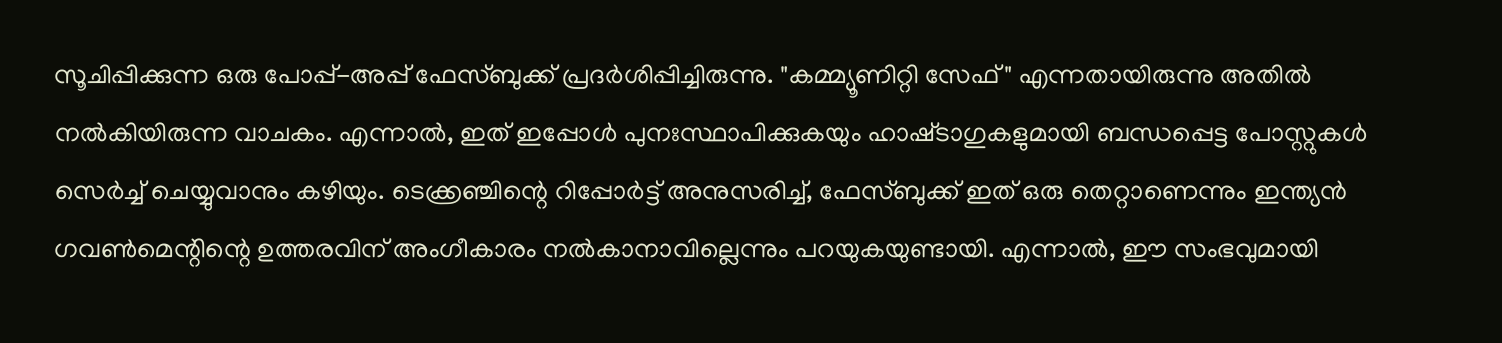സൂചിപ്പിക്കുന്ന ഒരു പോപ്പ്-അപ്പ് ഫേസ്ബുക്ക് പ്രദർശിപ്പിച്ചിരുന്നു. "കമ്മ്യൂണിറ്റി സേഫ്" എന്നതായിരുന്നു അതിൽ നൽകിയിരുന്ന വാചകം. എന്നാൽ, ഇത് ഇപ്പോൾ പുനഃസ്ഥാപിക്കുകയും ഹാഷ്‌ടാഗുകളുമായി ബന്ധപ്പെട്ട പോസ്റ്റുകൾ സെർച്ച് ചെയ്യുവാനും കഴിയും. ടെക്ക്രഞ്ചിന്റെ റിപ്പോർട്ട് അനുസരിച്ച്, ഫേസ്ബുക്ക് ഇത് ഒരു തെറ്റാണെന്നും ഇന്ത്യൻ ഗവൺമെന്റിന്റെ ഉത്തരവിന് അംഗീകാരം നൽകാനാവില്ലെന്നും പറയുകയുണ്ടായി. എന്നാൽ, ഈ സംഭവുമായി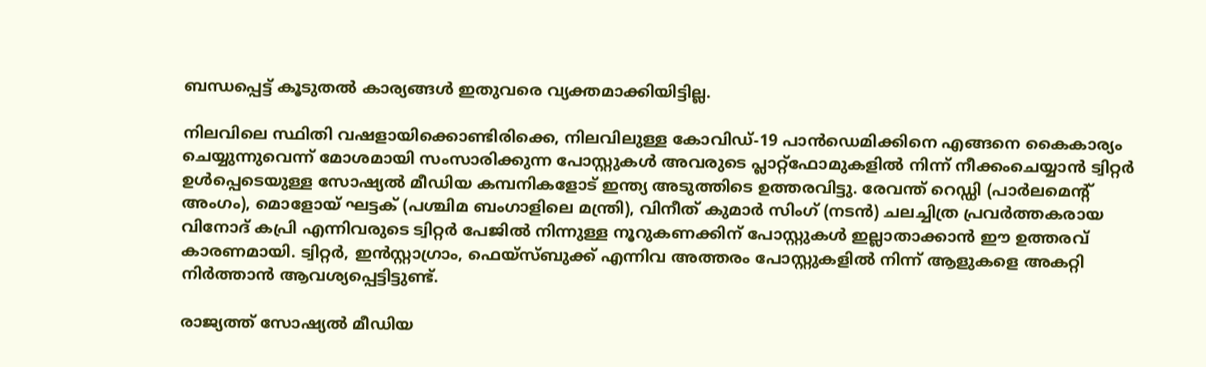ബന്ധപ്പെട്ട് കൂടുതൽ കാര്യങ്ങൾ ഇതുവരെ വ്യക്തമാക്കിയിട്ടില്ല.

നിലവിലെ സ്ഥിതി വഷളായിക്കൊണ്ടിരിക്കെ, നിലവിലുള്ള കോവിഡ്-19 പാൻഡെമിക്കിനെ എങ്ങനെ കൈകാര്യം ചെയ്യുന്നുവെന്ന് മോശമായി സംസാരിക്കുന്ന പോസ്റ്റുകൾ അവരുടെ പ്ലാറ്റ്ഫോമുകളിൽ നിന്ന് നീക്കംചെയ്യാൻ ട്വിറ്റർ ഉൾപ്പെടെയുള്ള സോഷ്യൽ മീഡിയ കമ്പനികളോട് ഇന്ത്യ അടുത്തിടെ ഉത്തരവിട്ടു. രേവന്ത് റെഡ്ഡി (പാർലമെന്റ് അംഗം), മൊളോയ് ഘട്ടക് (പശ്ചിമ ബംഗാളിലെ മന്ത്രി), വിനീത് കുമാർ സിംഗ് (നടൻ) ചലച്ചിത്ര പ്രവർത്തകരായ വിനോദ് കപ്രി എന്നിവരുടെ ട്വിറ്റർ പേജിൽ നിന്നുള്ള നൂറുകണക്കിന് പോസ്റ്റുകൾ ഇല്ലാതാക്കാൻ ഈ ഉത്തരവ് കാരണമായി. ട്വിറ്റർ, ഇൻസ്റ്റാഗ്രാം, ഫെയ്‌സ്ബുക്ക് എന്നിവ അത്തരം പോസ്റ്റുകളിൽ നിന്ന് ആളുകളെ അകറ്റി നിർത്താൻ ആവശ്യപ്പെട്ടിട്ടുണ്ട്.

രാജ്യത്ത് സോഷ്യൽ മീഡിയ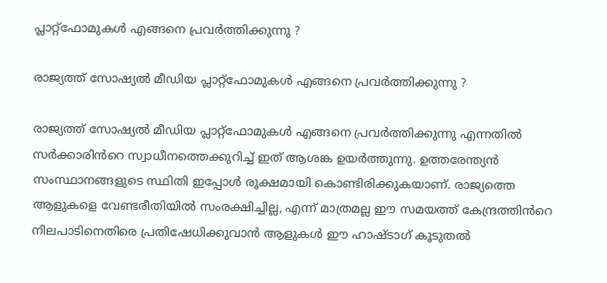പ്ലാറ്റ്‌ഫോമുകൾ എങ്ങനെ പ്രവർത്തിക്കുന്നു ?

രാജ്യത്ത് സോഷ്യൽ മീഡിയ പ്ലാറ്റ്‌ഫോമുകൾ എങ്ങനെ പ്രവർത്തിക്കുന്നു ?

രാജ്യത്ത് സോഷ്യൽ മീഡിയ പ്ലാറ്റ്‌ഫോമുകൾ എങ്ങനെ പ്രവർത്തിക്കുന്നു എന്നതിൽ സർക്കാരിൻറെ സ്വാധീനത്തെക്കുറിച്ച് ഇത് ആശങ്ക ഉയർത്തുന്നു. ഉത്തരേന്ത്യൻ സംസ്ഥാനങ്ങളുടെ സ്ഥിതി ഇപ്പോൾ രൂക്ഷമായി കൊണ്ടിരിക്കുകയാണ്. രാജ്യത്തെ ആളുകളെ വേണ്ടരീതിയിൽ സംരക്ഷിച്ചില്ല, എന്ന് മാത്രമല്ല ഈ സമയത്ത് കേന്ദ്രത്തിൻറെ നിലപാടിനെതിരെ പ്രതിഷേധിക്കുവാൻ ആളുകൾ ഈ ഹാഷ്ടാഗ് കൂടുതൽ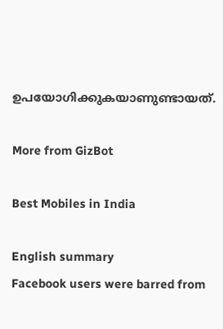ഉപയോഗിക്കുകയാണുണ്ടായത്.

More from GizBot

Best Mobiles in India

English summary
Facebook users were barred from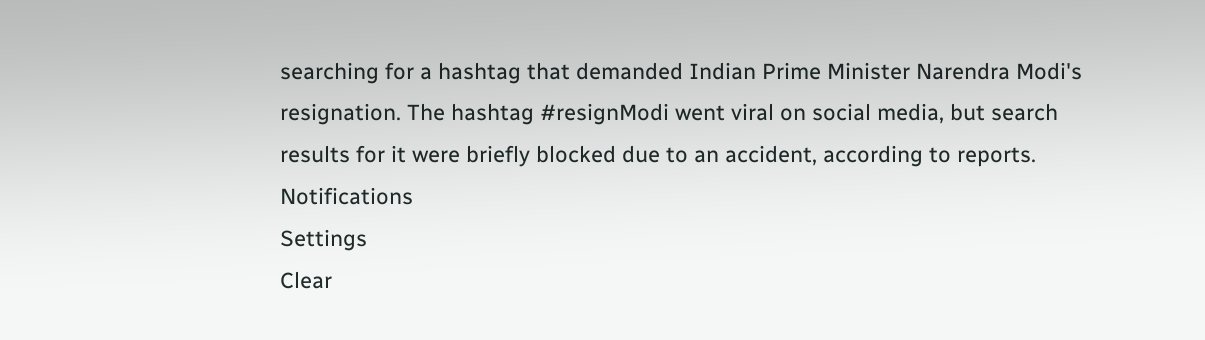searching for a hashtag that demanded Indian Prime Minister Narendra Modi's resignation. The hashtag #resignModi went viral on social media, but search results for it were briefly blocked due to an accident, according to reports.
Notifications
Settings
Clear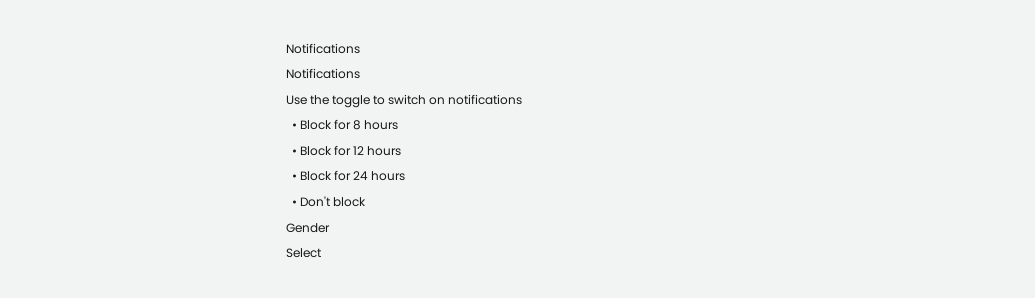Notifications
Notifications
Use the toggle to switch on notifications
  • Block for 8 hours
  • Block for 12 hours
  • Block for 24 hours
  • Don't block
Gender
Select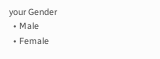your Gender
  • Male
  • Female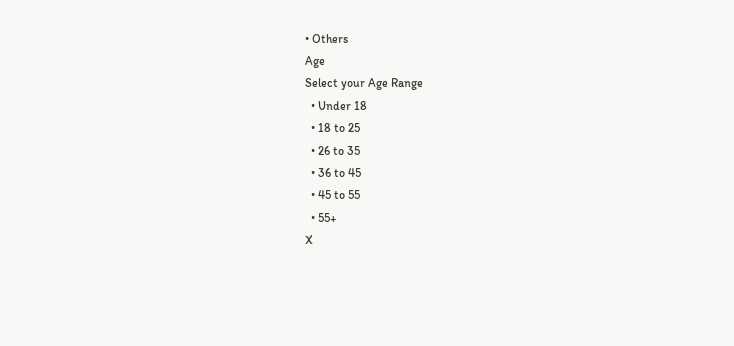• Others
Age
Select your Age Range
  • Under 18
  • 18 to 25
  • 26 to 35
  • 36 to 45
  • 45 to 55
  • 55+
X